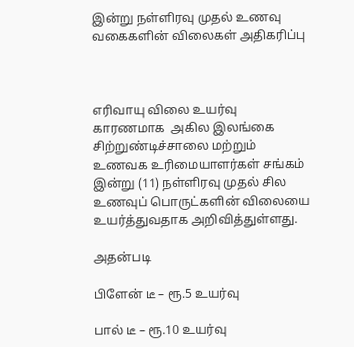இன்று நள்ளிரவு முதல் உணவு வகைகளின் விலைகள் அதிகரிப்பு



எரிவாயு விலை உயர்வு  காரணமாக  அகில இலங்கை சிற்றுண்டிச்சாலை மற்றும் உணவக உரிமையாளர்கள் சங்கம் இன்று (11) நள்ளிரவு முதல் சில உணவுப் பொருட்களின் விலையை உயர்த்துவதாக அறிவித்துள்ளது.

அதன்படி

பிளேன் டீ – ரூ.5 உயர்வு

பால் டீ – ரூ.10 உயர்வு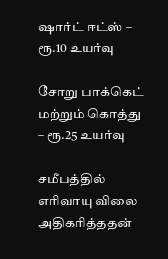ஷார்ட் ஈட்ஸ் – ரூ.10 உயர்வு

சோறு பாக்கெட் மற்றும் கொத்து – ரூ.25 உயர்வு

சமீபத்தில் எரிவாயு விலை அதிகரித்ததன்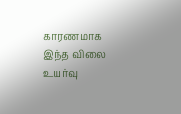காரணமாக இந்த விலை உயர்வு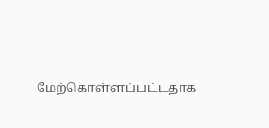மேற்கொள்ளப்பட்டதாக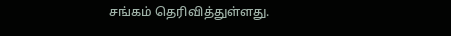சங்கம் தெரிவித்துள்ளது.